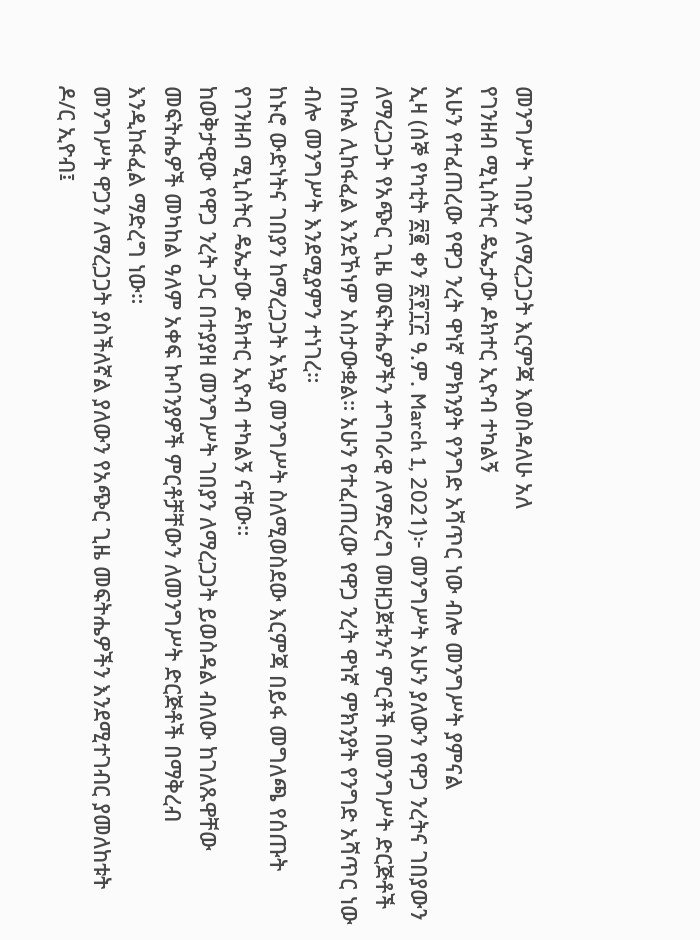መንግሥት ገበያን ለማረጋጋት እርምጃ እወስዳለሁ አለ
የገንዘብ ሚኒስትር ዴኤታው ዶክተር ኢዮብ ተካልኝ
አሁን የተፈጠረው የዋጋ ንረት ዋነኛ ምክንያት የንግድ አሻጥር ነው ብሎ መንግሥት ያምናል
ኢዛ (ሰኞ የካቲት ፳፪ ቀን ፳፻፲፫ ዓ.ም. March 1, 2021)፦ መንግሥት አሁን ያለውን የዋጋ ንረትና ገበያውን ለማረጋጋት የአጭር ጊዜ መፍትሔዎችን ተግባራዊ ለማድረግ መዘጋጀቱንና ምርቶች በመንግሥት ድርጅቶች በኩል ሊከፋፈል እንደኾነም አስታውቋል። አሁን የተፈጠረው የዋጋ ንረት ዋነኛ ምክንያት የንግድ አሻጥር ነው ብሎ መንግሥት እንደሚያምን ተነገረ።
ከኑሮ ውድነትና ገበያን ከማረጋጋት አኳያ መንግሥት ስለሚወስደው እርምጃ በይፋ መግለጫ የሰጡት የገንዘብ ሚኒስትር ዴኤታው ዶክተር ኢዮብ ተካልኝ ናቸው።
ከወቅታዊው የዋጋ ንረት ጋር በተያያዘ መንግሥት ገበያን ለማረጋጋት ይወስዳል ብለው ከገለጹዋቸው መፍትሔዎች መካከል ዓለም አቀፍ ኩባንያዎች ምርቶቻቸውን ለመንግሥት ድርጅቶች በማቅረብ እንዲከፋፈል ማድረግ ነው።
መንግሥት ዋጋን ለማረጋጋት ያስችለኛል ያለውን የአጭር ጊዜ መፍትሔዎችን እንደሚተገብር ያመለከቱት ዶ/ር ኢዮብ፤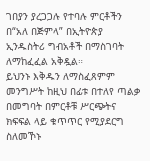ገበያን ያረጋጋሉ የተባሉ ምርቶችን በ“አለ በጅምላ” በኢትዮጵያ ኢንዱስትሪ ግብአቶች በማስገባት ለማከፈፈል አቅዷል።
ይህንኑ እቅዱን ለማስፈጸምም መንግሥት ከዚህ በፊቱ በተለየ ጣልቃ በመግባት በምርቶቹ ሥርጭትና ክፍፍል ላይ ቁጥጥር የሚያደርግ ስለመኾኑ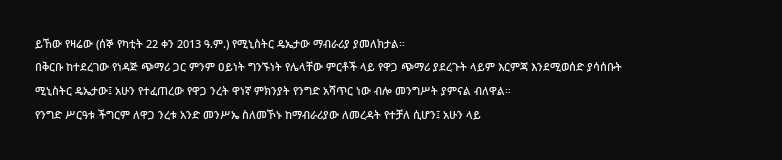ይኸው የዛሬው (ሰኞ የካቲት 22 ቀን 2013 ዓ.ም.) የሚኒስትር ዴኤታው ማብራሪያ ያመለክታል።
በቅርቡ ከተደረገው የነዳጅ ጭማሪ ጋር ምንም ዐይነት ግንኙነት የሌላቸው ምርቶች ላይ የዋጋ ጭማሪ ያደረጉት ላይም እርምጃ እንደሚወሰድ ያሳሰቡት ሚኒስትር ዴኤታው፤ አሁን የተፈጠረው የዋጋ ንረት ዋነኛ ምክንያት የንግድ አሻጥር ነው ብሎ መንግሥት ያምናል ብለዋል።
የንግድ ሥርዓቱ ችግርም ለዋጋ ንረቱ አንድ መንሥኤ ስለመኾኑ ከማብራሪያው ለመረዳት የተቻለ ሲሆን፤ አሁን ላይ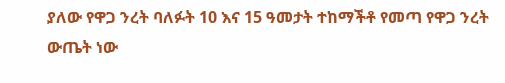ያለው የዋጋ ንረት ባለፉት 10 እና 15 ዓመታት ተከማችቶ የመጣ የዋጋ ንረት ውጤት ነው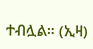ተብሏል። (ኢዛ)